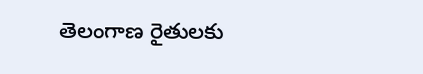తెలంగాణ రైతులకు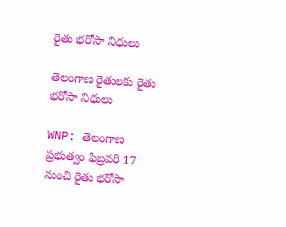రైతు భరోసా నిధులు

తెలంగాణ రైతులకు రైతు భరోసా నిధులు

WNP: తెలంగాణ ప్రభుత్వం ఫిబ్రవరి 17 నుంచి రైతు భరోసా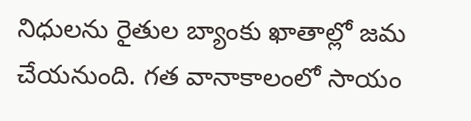నిధులను రైతుల బ్యాంకు ఖాతాల్లో జమ చేయనుంది. గత వానాకాలంలో సాయం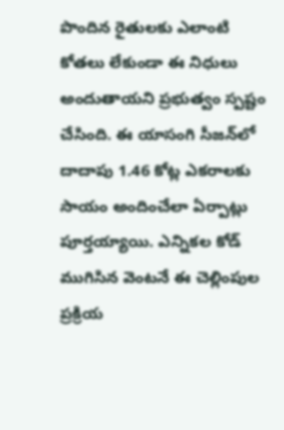పొందిన రైతులకు ఎలాంటి కోతలు లేకుండా ఈ నిధులు అందుతాయని ప్రభుత్వం స్పష్టం చేసింది. ఈ యాసంగి సీజన్‌లో దాదాపు 1.46 కోట్ల ఎకరాలకు సాయం అందించేలా ఏర్పాట్లు పూర్తయ్యాయి. ఎన్నికల కోడ్ ముగిసిన వెంటనే ఈ చెల్లింపుల ప్రక్రియ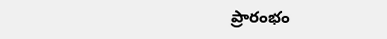ప్రారంభం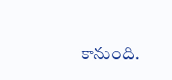కానుంది.